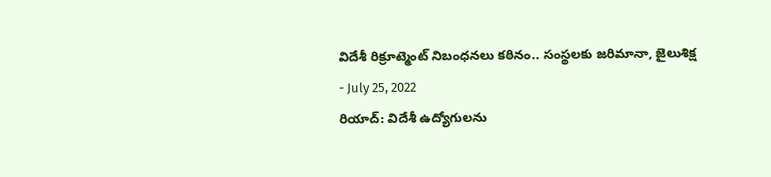విదేశీ రిక్రూట్మెంట్ నిబంధనలు కఠినం.. సంస్థలకు జరిమానా, జైలుశిక్ష
- July 25, 2022
రియాద్: విదేశీ ఉద్యోగులను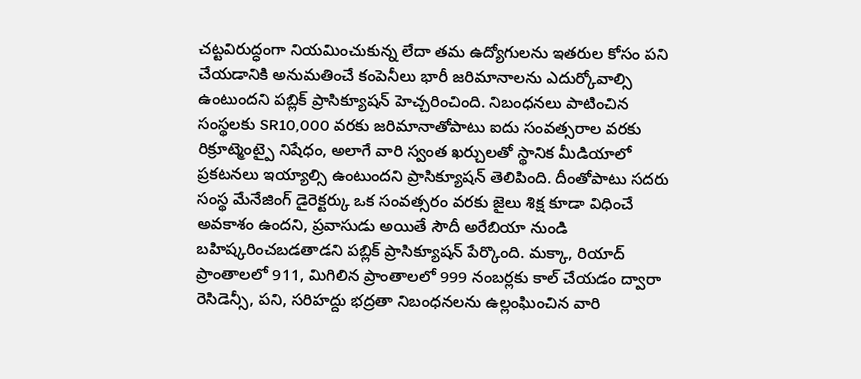చట్టవిరుద్ధంగా నియమించుకున్న లేదా తమ ఉద్యోగులను ఇతరుల కోసం పని చేయడానికి అనుమతించే కంపెనీలు భారీ జరిమానాలను ఎదుర్కోవాల్సి ఉంటుందని పబ్లిక్ ప్రాసిక్యూషన్ హెచ్చరించింది. నిబంధనలు పాటించిన సంస్థలకు SR10,000 వరకు జరిమానాతోపాటు ఐదు సంవత్సరాల వరకు రిక్రూట్మెంట్పై నిషేధం, అలాగే వారి స్వంత ఖర్చులతో స్థానిక మీడియాలో ప్రకటనలు ఇయ్యాల్సి ఉంటుందని ప్రాసిక్యూషన్ తెలిపింది. దీంతోపాటు సదరు సంస్థ మేనేజింగ్ డైరెక్టర్కు ఒక సంవత్సరం వరకు జైలు శిక్ష కూడా విధించే అవకాశం ఉందని, ప్రవాసుడు అయితే సౌదీ అరేబియా నుండి బహిష్కరించబడతాడని పబ్లిక్ ప్రాసిక్యూషన్ పేర్కొంది. మక్కా, రియాద్ ప్రాంతాలలో 911, మిగిలిన ప్రాంతాలలో 999 నంబర్లకు కాల్ చేయడం ద్వారా రెసిడెన్సీ, పని, సరిహద్దు భద్రతా నిబంధనలను ఉల్లంఘించిన వారి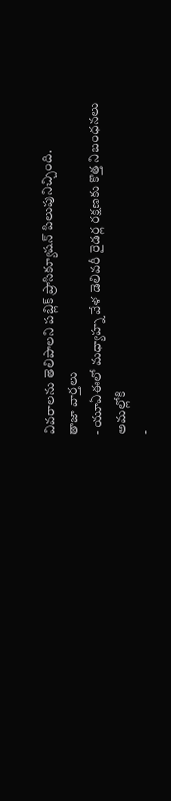వివరాలను తెలిపాలని పబ్లిక్ ప్రాసిక్యూషన్ పిలుపునిచ్చింది.
తాజా వార్తలు
- యూఏఈలో మధ్యాహ్న వేళ డెలివరీ రైడర్ల రక్షణకు కొత్త నిబంధనలు అమల్లోకి
-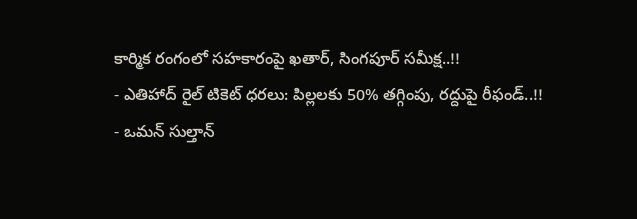కార్మిక రంగంలో సహకారంపై ఖతార్, సింగపూర్ సమీక్ష..!!
- ఎతిహాద్ రైల్ టికెట్ ధరలు: పిల్లలకు 50% తగ్గింపు, రద్దుపై రీఫండ్..!!
- ఒమన్ సుల్తాన్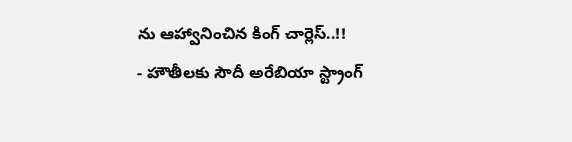ను ఆహ్వానించిన కింగ్ చార్లెస్..!!
- హౌతీలకు సౌదీ అరేబియా స్ట్రాంగ్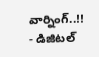వార్నింగ్..!!
- డిజిటల్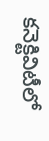కనెక్టివిటీలో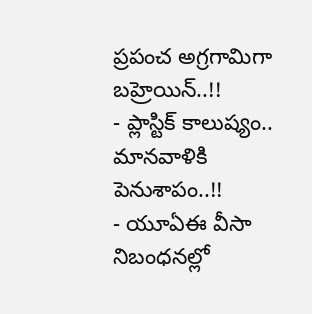ప్రపంచ అగ్రగామిగా బహ్రెయిన్..!!
- ప్లాస్టిక్ కాలుష్యం.. మానవాళికి పెనుశాపం..!!
- యూఏఈ వీసా నిబంధనల్లో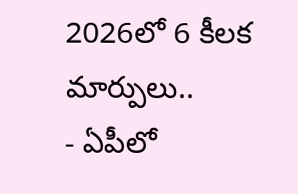2026లో 6 కీలక మార్పులు..
- ఏపీలో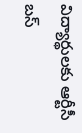విద్యార్థులకు ఆర్టీసీ బస్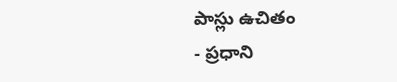పాస్లు ఉచితం
- ప్రధాని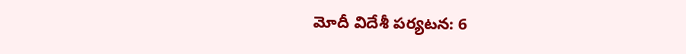మోదీ విదేశీ పర్యటన: 6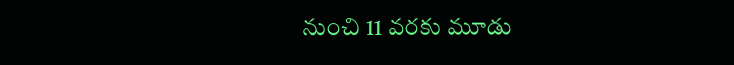నుంచి 11 వరకు మూడు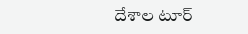దేశాల టూర్